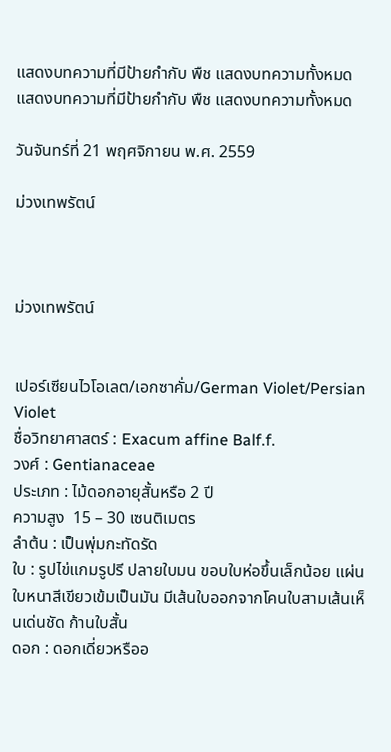แสดงบทความที่มีป้ายกำกับ พืช แสดงบทความทั้งหมด
แสดงบทความที่มีป้ายกำกับ พืช แสดงบทความทั้งหมด

วันจันทร์ที่ 21 พฤศจิกายน พ.ศ. 2559

ม่วงเทพรัตน์



ม่วงเทพรัตน์


เปอร์เซียนไวโอเลต/เอกซาคั่ม/German Violet/Persian Violet
ชื่อวิทยาศาสตร์ : Exacum affine Balf.f.
วงศ์ : Gentianaceae
ประเภท : ไม้ดอกอายุสั้นหรือ 2 ปี
ความสูง  15 – 30 เซนติเมตร
ลำต้น : เป็นพุ่มกะทัดรัด
ใบ : รูปไข่แกมรูปรี ปลายใบมน ขอบใบห่อขึ้นเล็กน้อย แผ่นใบหนาสีเขียวเข้มเป็นมัน มีเส้นใบออกจากโคนใบสามเส้นเห็นเด่นชัด ก้านใบสั้น
ดอก : ดอกเดี่ยวหรืออ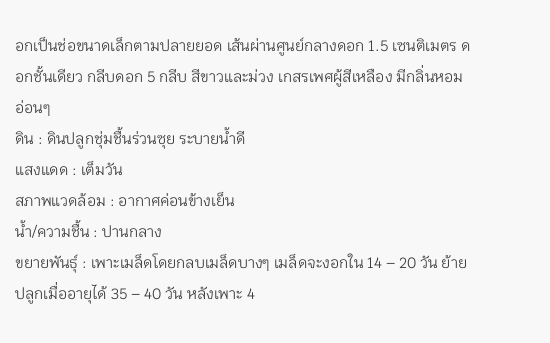อกเป็นช่อขนาดเล็กตามปลายยอด เส้นผ่านศูนย์กลางดอก 1.5 เซนติเมตร ดอกชั้นเดียว กลีบดอก 5 กลีบ สีขาวและม่วง เกสรเพศผู้สีเหลือง มีกลิ่นหอมอ่อนๆ
ดิน : ดินปลูกชุ่มชื้นร่วนซุย ระบายน้ำดี
แสงแดด : เต็มวัน
สภาพแวดล้อม : อากาศค่อนข้างเย็น
น้ำ/ความชื้น : ปานกลาง
ขยายพันธุ์ : เพาะเมล็ดโดยกลบเมล็ดบางๆ เมล็ดจะงอกใน 14 – 20 วัน ย้ายปลูกเมื่ออายุได้ 35 – 40 วัน หลังเพาะ 4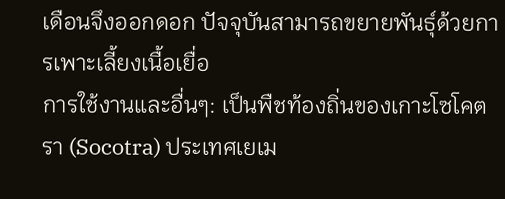เดือนจึงออกดอก ปัจจุบันสามารถขยายพันธุ์ด้วยการเพาะเลี้ยงเนื้อเยื่อ
การใช้งานและอื่นๆ: เป็นพืชท้องถิ่นของเกาะโซโคตรา (Socotra) ประเทศเยเม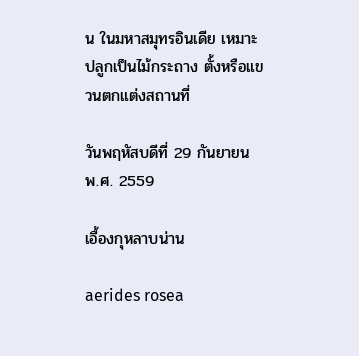น ในมหาสมุทรอินเดีย เหมาะปลูกเป็นไม้กระถาง ตั้งหรือแขวนตกแต่งสถานที่

วันพฤหัสบดีที่ 29 กันยายน พ.ศ. 2559

เอื้องกุหลาบน่าน

aerides rosea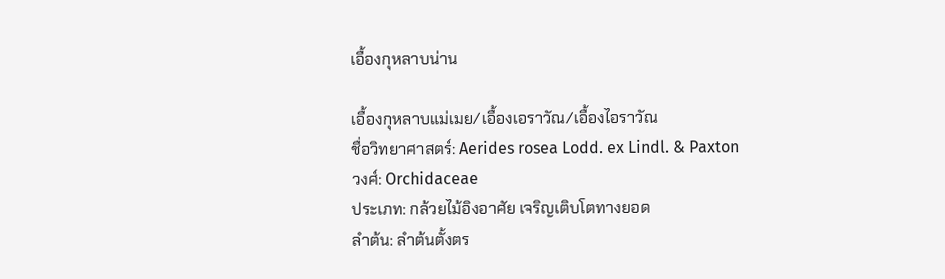เอื้องกุหลาบน่าน

เอื้องกุหลาบแม่เมย/เอื้องเอราวัณ/เอื้องไอราวัณ
ชื่อวิทยาศาสตร์: Aerides rosea Lodd. ex Lindl. & Paxton
วงศ์: Orchidaceae
ประเภท: กล้วยไม้อิงอาศัย เจริญเติบโตทางยอด
ลำต้น: ลำต้นตั้งตร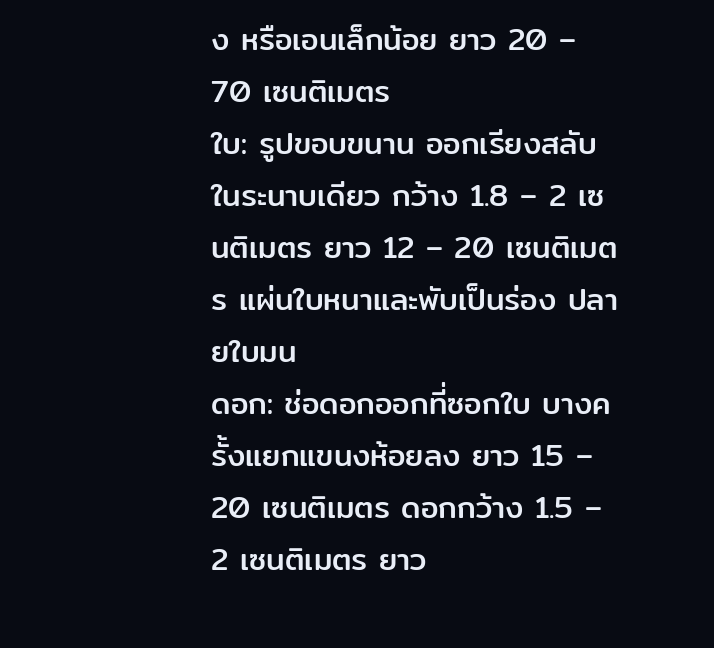ง หรือเอนเล็กน้อย ยาว 20 – 70 เซนติเมตร
ใบ: รูปขอบขนาน ออกเรียงสลับในระนาบเดียว กว้าง 1.8 – 2 เซนติเมตร ยาว 12 – 20 เซนติเมตร แผ่นใบหนาและพับเป็นร่อง ปลายใบมน
ดอก: ช่อดอกออกที่ซอกใบ บางครั้งแยกแขนงห้อยลง ยาว 15 – 20 เซนติเมตร ดอกกว้าง 1.5 – 2 เซนติเมตร ยาว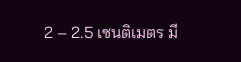2 – 2.5 เซนติเมตร มี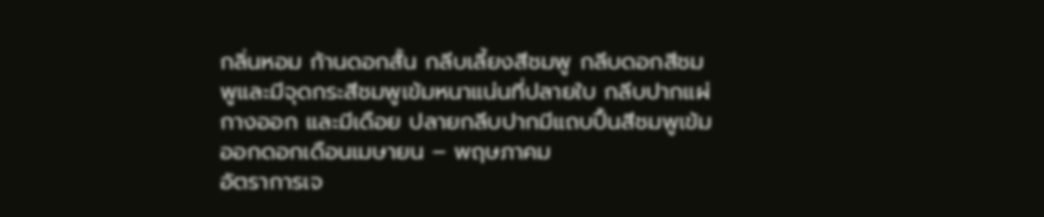กลิ่นหอม ก้านดอกสั้น กลีบเลี้ยงสีชมพู กลีบดอกสีชมพูและมีจุดกระสีชมพูเข้มหนาแน่นที่ปลายใบ กลีบปากแผ่กางออก และมีเดือย ปลายกลีบปากมีแถบปื้นสีชมพูเข้ม ออกดอกเดือนเมษายน – พฤษภาคม
อัตราการเจ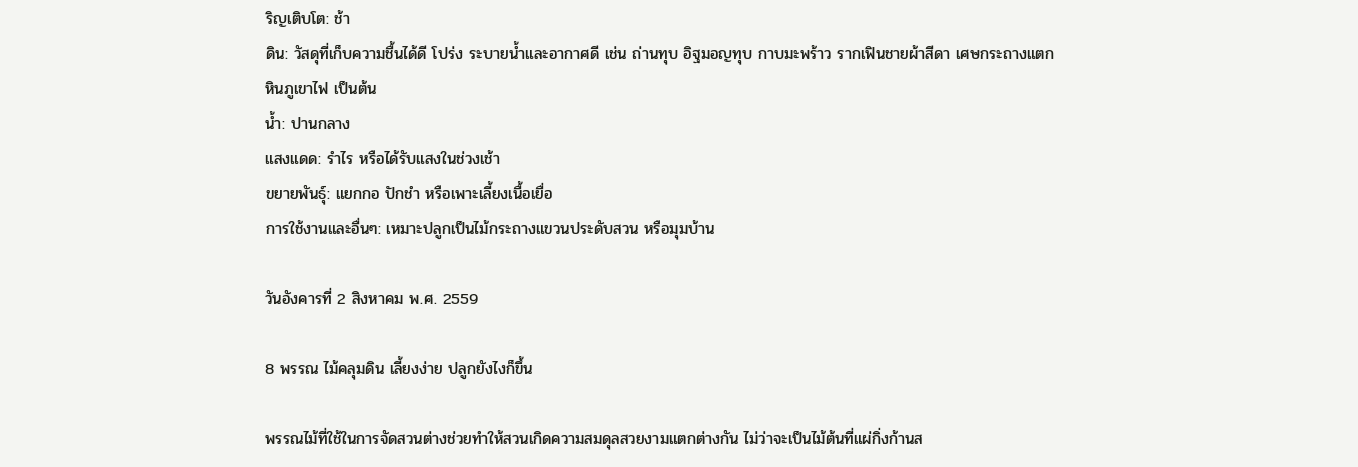ริญเติบโต: ช้า
ดิน: วัสดุที่เก็บความชื้นได้ดี โปร่ง ระบายน้ำและอากาศดี เช่น ถ่านทุบ อิฐมอญทุบ กาบมะพร้าว รากเฟินชายผ้าสีดา เศษกระถางแตก หินภูเขาไฟ เป็นต้น
น้ำ: ปานกลาง
แสงแดด: รำไร หรือได้รับแสงในช่วงเช้า
ขยายพันธุ์: แยกกอ ปักชำ หรือเพาะเลี้ยงเนื้อเยื่อ
การใช้งานและอื่นๆ: เหมาะปลูกเป็นไม้กระถางแขวนประดับสวน หรือมุมบ้าน

วันอังคารที่ 2 สิงหาคม พ.ศ. 2559

8 พรรณ ไม้คลุมดิน เลี้ยงง่าย ปลูกยังไงก็ขึ้น

พรรณไม้ที่ใช้ในการจัดสวนต่างช่วยทำให้สวนเกิดความสมดุลสวยงามแตกต่างกัน ไม่ว่าจะเป็นไม้ต้นที่แผ่กิ่งก้านส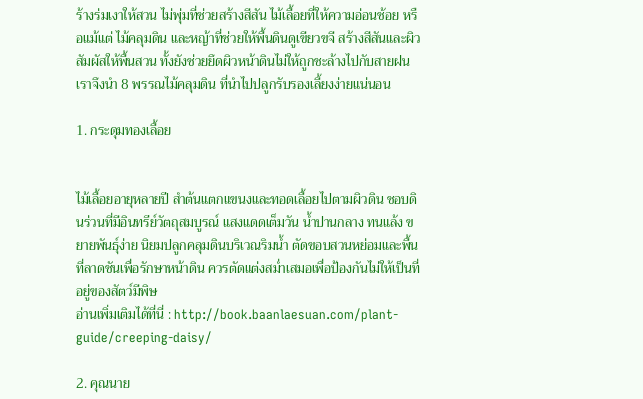ร้างร่มเงาให้สวน ไม่พุ่มที่ช่วยสร้างสีสัน ไม้เลื้อยที่ให้ความอ่อนช้อย หรือแม้แต่ ไม้คลุมดิน และหญ้าที่ช่วยให้พื้นดินดูเขียวขจี สร้างสีสันและผิวสัมผัสให้พื้นสวน ทั้งยังช่วยยึดผิวหน้าดินไม่ให้ถูกชะล้างไปกับสายฝน เราจึงนำ 8 พรรณไม้คลุมดิน ที่นำไปปลูกรับรองเลี้ยงง่ายแน่นอน

1. กระดุมทองเลื้อย


ไม้เลื้อยอายุหลายปี สำต้นแตกแขนงและทอดเลื้อยไปตามผิวดิน ชอบดินร่วนที่มีอินทรีย์วัตถุสมบูรณ์ แสงแดดเต็มวัน น้ำปานกลาง ทนแล้ง ขยายพันธุ์ง่าย นิยมปลูกคลุมดินบริเวณริมน้ำ ตัดขอบสวนหย่อมและพื้นที่ลาดชันเพื่อรักษาหน้าดิน ควรตัดแต่งสม่ำเสมอเพื่อป้องกันไม่ให้เป็นที่อยู่ของสัตว์มีพิษ
อ่านเพิ่มเติมได้ที่นี่ : http://book.baanlaesuan.com/plant-guide/creeping-daisy/

2. คุณนาย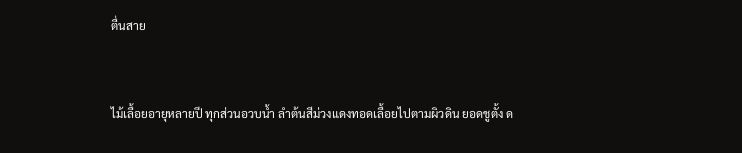ตื่นสาย


ไม้เลื้อยอายุหลายปี ทุกส่วนอวบน้ำ ลำต้นสีม่วงแดงทอดเลื้อยไปตามผิวดิน ยอดชูตั้ง ด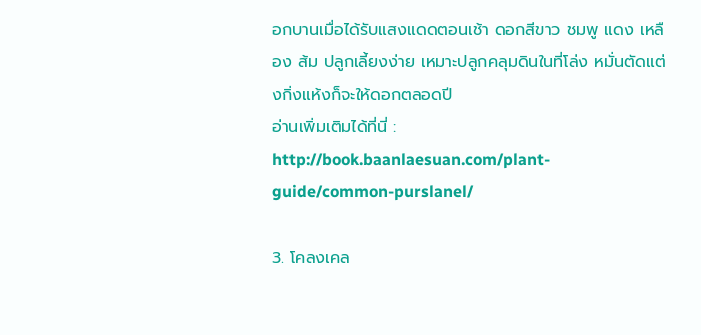อกบานเมื่อได้รับแสงแดดตอนเช้า ดอกสีขาว ชมพู แดง เหลือง ส้ม ปลูกเลี้ยงง่าย เหมาะปลูกคลุมดินในที่โล่ง หมั่นตัดแต่งกิ่งแห้งก็จะให้ดอกตลอดปี
อ่านเพิ่มเติมได้ที่นี่ : http://book.baanlaesuan.com/plant-guide/common-purslanel/

3. โคลงเคล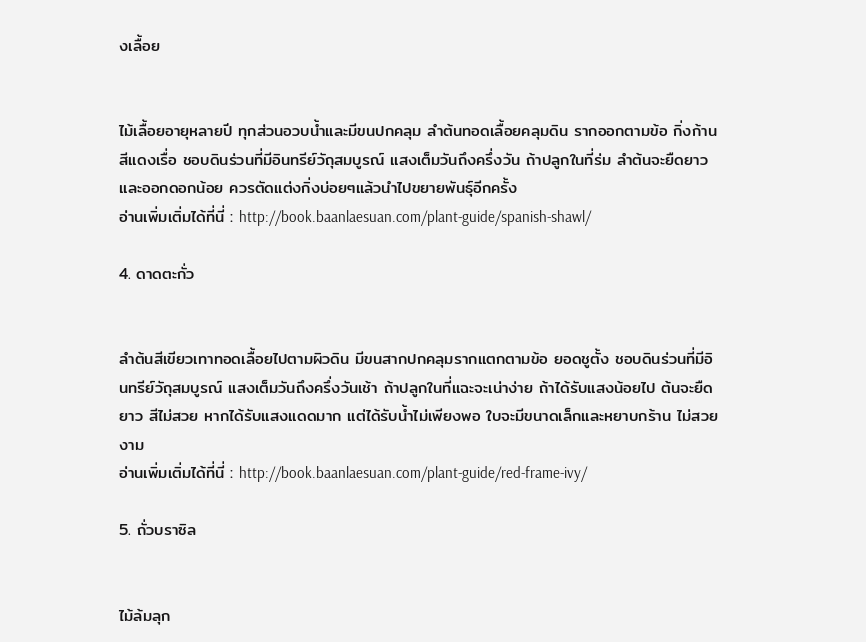งเลื้อย


ไม้เลื้อยอายุหลายปี ทุกส่วนอวบน้ำและมีขนปกคลุม ลำต้นทอดเลื้อยคลุมดิน รากออกตามข้อ กิ่งก้านสีแดงเรื่อ ชอบดินร่วนที่มีอินทรีย์วัถุสมบูรณ์ แสงเต็มวันถึงครึ่งวัน ถ้าปลูกในที่ร่ม ลำต้นจะยืดยาวและออกดอกน้อย ควรตัดแต่งกิ่งบ่อยๆแล้วนำไปขยายพันธุ์อีกครั้ง
อ่านเพิ่มเติ่มได้ที่นี่ : http://book.baanlaesuan.com/plant-guide/spanish-shawl/

4. ดาดตะกั่ว


ลำต้นสีเขียวเทาทอดเลื้อยไปตามผิวดิน มีขนสากปกคลุมรากแตกตามข้อ ยอดชูตั้ง ชอบดินร่วนที่มีอินทรีย์วัถุสมบูรณ์ แสงเต็มวันถึงครึ่งวันเช้า ถ้าปลูกในที่แฉะจะเน่าง่าย ถ้าได้รับแสงน้อยไป ต้นจะยืดยาว สีไม่สวย หากได้รับแสงแดดมาก แต่ได้รับน้ำไม่เพียงพอ ใบจะมีขนาดเล็กและหยาบกร้าน ไม่สวยงาม
อ่านเพิ่มเติ่มได้ที่นี่ : http://book.baanlaesuan.com/plant-guide/red-frame-ivy/

5. ถั่วบราซิล


ไม้ล้มลุก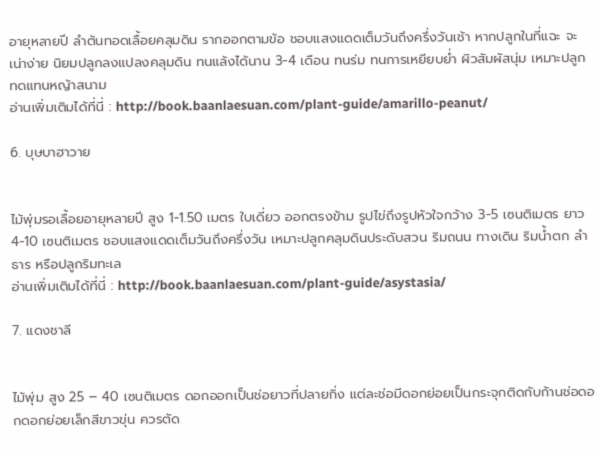อายุหลายปี ลำต้นทอดเลื้อยคลุมดิน รากออกตามข้อ ชอบแสงแดดเต็มวันถึงครึ่งวันเช้า หากปลูกในที่แฉะ จะเน่าง่าย นิยมปลูกลงแปลงคลุมดิน ทนแล้งได้นาน 3-4 เดือน ทนร่ม ทนการเหยียบย่ำ ผิวสัมผัสนุ่ม เหมาะปลูกทดแทนหญ้าสนาม
อ่านเพิ่มเติมได้ที่นี่ : http://book.baanlaesuan.com/plant-guide/amarillo-peanut/

6. บุษบาฮาวาย


ไม้พุ่มรอเลื้อยอายุหลายปี สูง 1-1.50 เมตร ใบเดี่ยว ออกตรงข้าม รูปไข่ถึงรูปหัวใจกว้าง 3-5 เซนติเมตร ยาว 4-10 เซนติเมตร ชอบแสงแดดเต็มวันถึงครึ่งวัน เหมาะปลูกคลุมดินประดับสวน ริมถนน ทางเดิน ริมน้ำตก ลำธาร หรือปลูกริมทะเล
อ่านเพิ่มเติมได้ที่นี่ : http://book.baanlaesuan.com/plant-guide/asystasia/

7. แดงชาลี


ไม้พุ่ม สูง 25 – 40 เซนติเมตร ดอกออกเป็นช่อยาวที่ปลายกิ่ง แต่ละช่อมีดอกย่อยเป็นกระจุกติดกับก้านช่อดอกดอกย่อยเล็กสีขาวขุ่น ควรตัด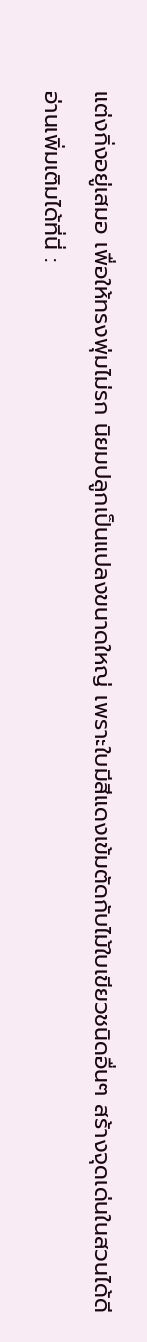แต่งกิ่งอยู่เสมอ เพื่อให้ทรงพุ่มไม่รก นิยมปลูกเป็นแปลงขนาดใหญ่ เพราะใบมีสีแดงเข้มตัดกับไม้ใบเขียวชนิดอื่นๆ สร้างจุดเด่นในสวนได้ดี
อ่านเพิ่มเติมได้ที่นี่ :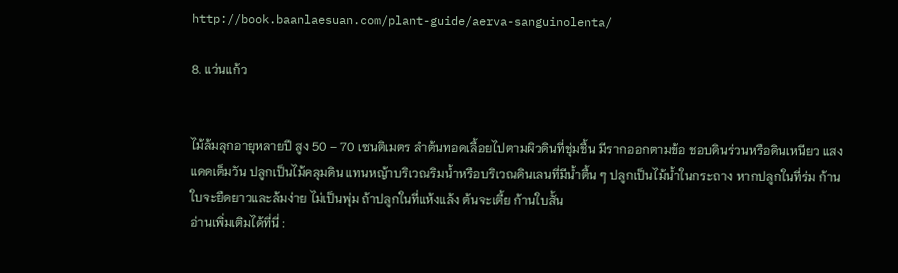http://book.baanlaesuan.com/plant-guide/aerva-sanguinolenta/

8. แว่นแก้ว


ไม้ล้มลุกอายุหลายปี สูง 50 – 70 เซนติเมตร ลำต้นทอดเลื้อยไปตามผิวดินที่ชุ่มชื้น มีรากออกตามข้อ ชอบดินร่วนหรือดินเหนียว แสงแดดเต็มวัน ปลูกเป็นไม้คลุมดิน แทนหญ้าบริเวณริมน้ำหรือบริเวณดินเลนที่มีน้ำตื้น ๆ ปลูกเป็นไม้น้ำในกระถาง หากปลูกในที่ร่ม ก้านใบจะยืดยาวและล้มง่าย ไม่เป็นพุ่ม ถ้าปลูกในที่แห้งแล้ง ต้นจะเตี้ย ก้านใบสั้น
อ่านเพิ่มเติมได้ที่นี่ :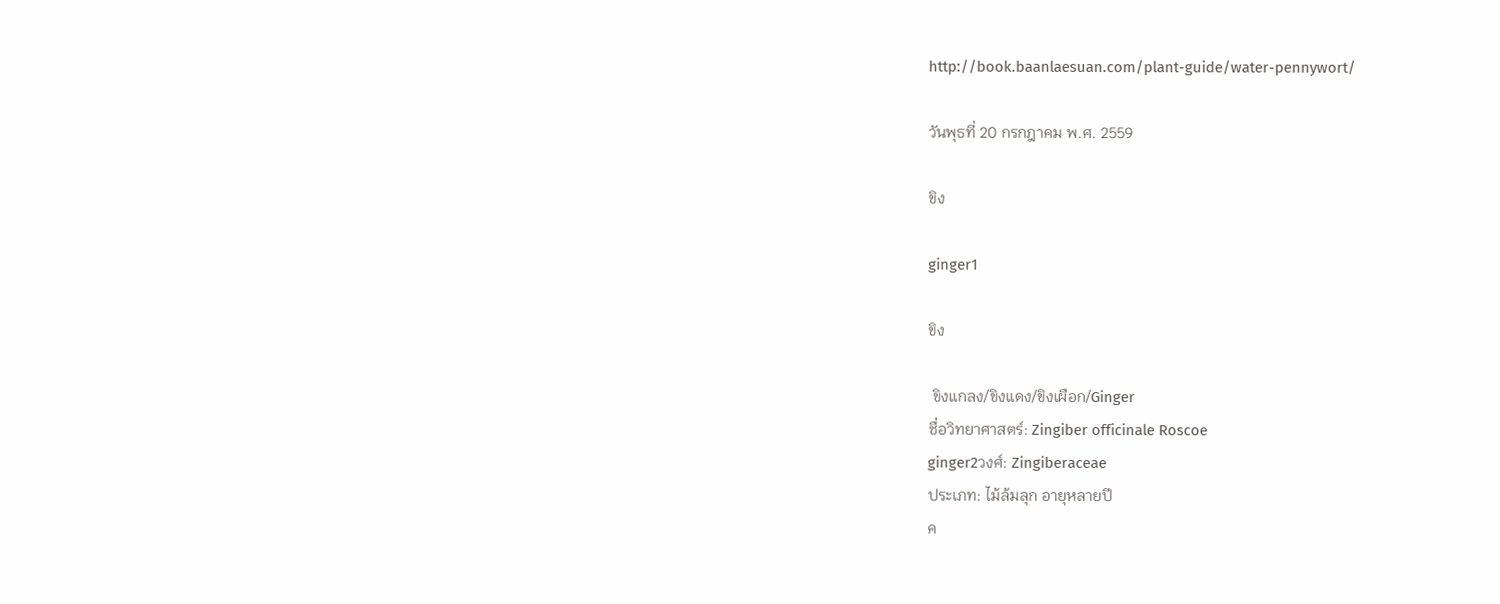http://book.baanlaesuan.com/plant-guide/water-pennywort/

วันพุธที่ 20 กรกฎาคม พ.ศ. 2559

ขิง

ginger1

ขิง

 ขิงแกลง/ขิงแดง/ขิงเผือก/Ginger
ชื่อวิทยาศาสตร์: Zingiber officinale Roscoe
ginger2วงศ์: Zingiberaceae
ประเภท: ไม้ล้มลุก อายุหลายปี
ค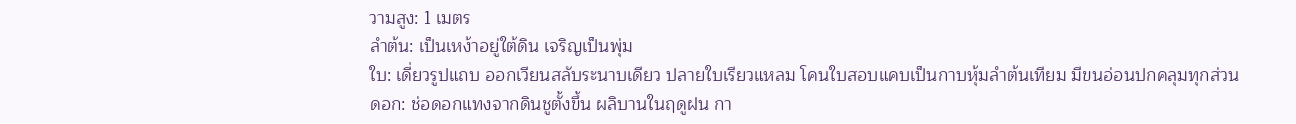วามสูง: 1 เมตร
ลำต้น: เป็นเหง้าอยู่ใต้ดิน เจริญเป็นพุ่ม
ใบ: เดี่ยวรูปแถบ ออกเวียนสลับระนาบเดียว ปลายใบเรียวแหลม โคนใบสอบแคบเป็นกาบหุ้มลำต้นเทียม มีขนอ่อนปกคลุมทุกส่วน
ดอก: ช่อดอกแทงจากดินชูตั้งขึ้น ผลิบานในฤดูฝน กา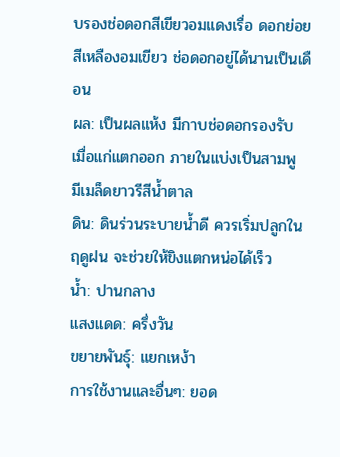บรองช่อดอกสีเขียวอมแดงเรื่อ ดอกย่อยสีเหลืองอมเขียว ช่อดอกอยู่ได้นานเป็นเดือน
ผล: เป็นผลแห้ง มีกาบช่อดอกรองรับ เมื่อแก่แตกออก ภายในแบ่งเป็นสามพู มีเมล็ดยาวรีสีน้ำตาล
ดิน: ดินร่วนระบายน้ำดี ควรเริ่มปลูกในฤดูฝน จะช่วยให้ขิงแตกหน่อได้เร็ว
น้ำ: ปานกลาง
แสงแดด: ครึ่งวัน
ขยายพันธุ์: แยกเหง้า
การใช้งานและอื่นๆ: ยอด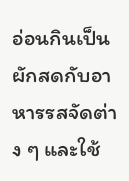อ่อนกินเป็นผักสดกับอาหารรสจัดต่าง ๆ และใช้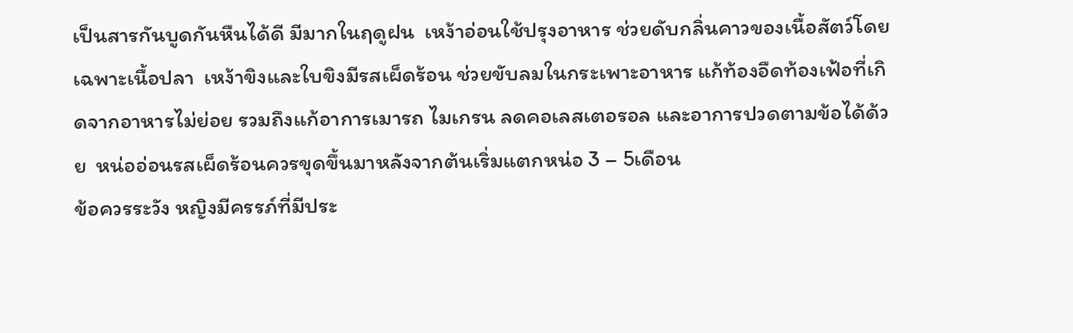เป็นสารกันบูดกันหืนได้ดี มีมากในฤดูฝน  เหง้าอ่อนใช้ปรุงอาหาร ช่วยดับกลิ่นคาวของเนื้อสัตว์โดยเฉพาะเนื้อปลา  เหง้าขิงและใบขิงมีรสเผ็ดร้อน ช่วยขับลมในกระเพาะอาหาร แก้ท้องอืดท้องเฟ้อที่เกิดจากอาหารไม่ย่อย รวมถึงแก้อาการเมารถ ไมเกรน ลดคอเลสเตอรอล และอาการปวดตามข้อได้ด้วย  หน่ออ่อนรสเผ็ดร้อนควรขุดขึ้นมาหลังจากต้นเริ่มแตกหน่อ 3 – 5เดือน
ข้อควรระวัง หญิงมีครรภ์ที่มีประ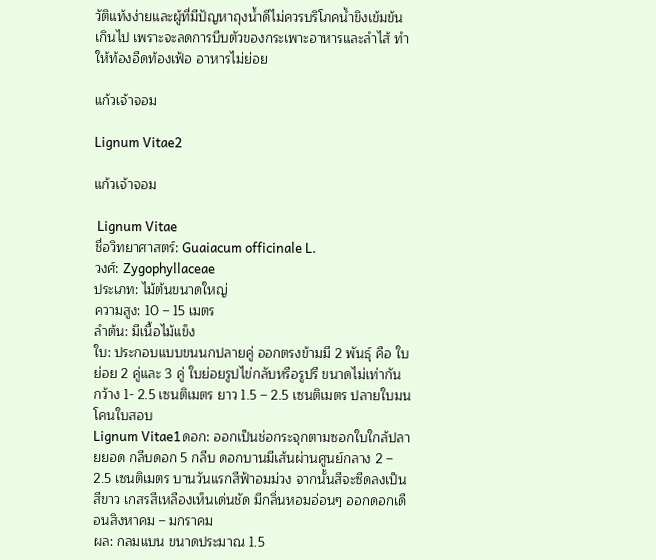วัติแท้งง่ายและผู้ที่มีปัญหาถุงน้ำดีไม่ควรบริโภคน้ำขิงเข้มข้นเกินไป เพราะจะลดการบีบตัวของกระเพาะอาหารและลำไส้ ทำให้ท้องอืดท้องเฟ้อ อาหารไม่ย่อย

แก้วเจ้าจอม

Lignum Vitae2

แก้วเจ้าจอม

 Lignum Vitae
ชื่อวิทยาศาสตร์: Guaiacum officinale L.
วงศ์: Zygophyllaceae
ประเภท: ไม้ต้นขนาดใหญ่
ความสูง: 10 – 15 เมตร
ลำต้น: มีเนื้อไม้แข็ง
ใบ: ประกอบแบบขนนกปลายคู่ ออกตรงข้ามมี 2 พันธุ์ คือ ใบย่อย 2 คู่และ 3 คู่ ใบย่อยรูปไข่กลับหรือรูปรี ขนาดไม่เท่ากัน กว้าง 1- 2.5 เซนติเมตร ยาว 1.5 – 2.5 เซนติเมตร ปลายใบมน โคนใบสอบ
Lignum Vitae1ดอก: ออกเป็นช่อกระจุกตามซอกใบใกล้ปลายยอด กลีบดอก 5 กลีบ ดอกบานมีเส้นผ่านศูนย์กลาง 2 – 2.5 เซนติเมตร บานวันแรกสีฟ้าอมม่วง จากนั้นสีจะซีดลงเป็นสีขาว เกสรสีเหลืองเห็นเด่นชัด มีกลิ่นหอมอ่อนๆ ออกดอกเดือนสิงหาคม – มกราคม
ผล: กลมแบน ขนาดประมาณ 1.5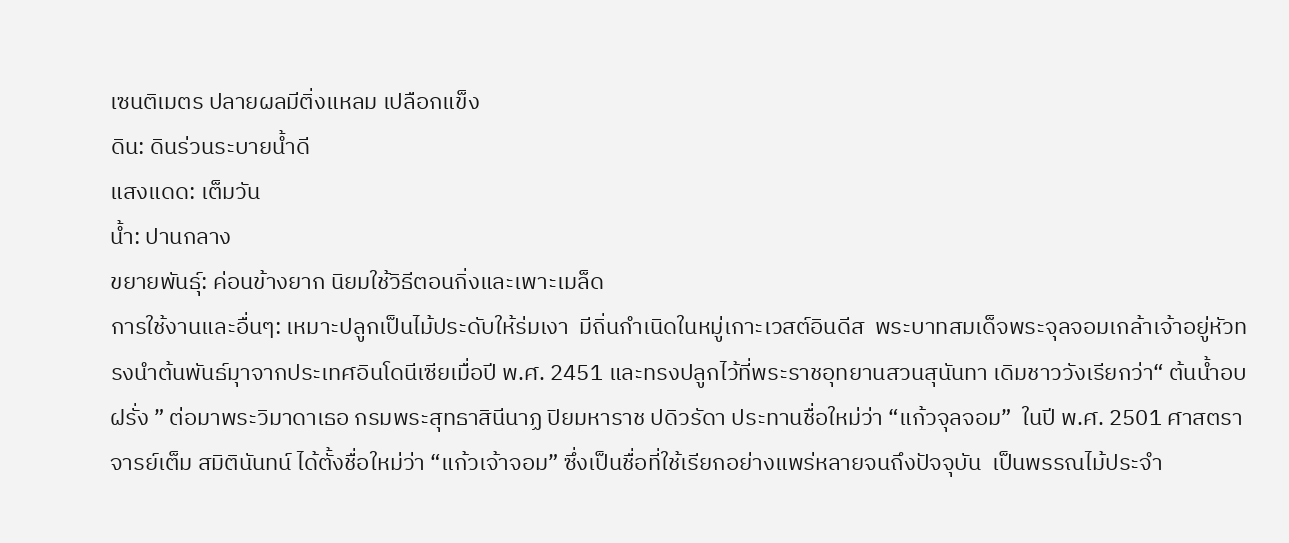เซนติเมตร ปลายผลมีติ่งแหลม เปลือกแข็ง
ดิน: ดินร่วนระบายน้ำดี
แสงแดด: เต็มวัน
น้ำ: ปานกลาง
ขยายพันธุ์: ค่อนข้างยาก นิยมใช้วิธีตอนกิ่งและเพาะเมล็ด
การใช้งานและอื่นๆ: เหมาะปลูกเป็นไม้ประดับให้ร่มเงา  มีถิ่นกำเนิดในหมู่เกาะเวสต์อินดีส  พระบาทสมเด็จพระจุลจอมเกล้าเจ้าอยู่หัวทรงนำต้นพันธ์มุาจากประเทศอินโดนีเซียเมื่อปี พ.ศ. 2451 และทรงปลูกไว้ที่พระราชอุทยานสวนสุนันทา เดิมชาววังเรียกว่า“ ต้นน้ำอบฝรั่ง ” ต่อมาพระวิมาดาเธอ กรมพระสุทธาสินีนาฏ ปิยมหาราช ปดิวรัดา ประทานชื่อใหม่ว่า “แก้วจุลจอม”  ในปี พ.ศ. 2501 ศาสตราจารย์เต็ม สมิตินันทน์ ได้ตั้งชื่อใหม่ว่า “แก้วเจ้าจอม” ซึ่งเป็นชื่อที่ใช้เรียกอย่างแพร่หลายจนถึงปัจจุบัน  เป็นพรรณไม้ประจำ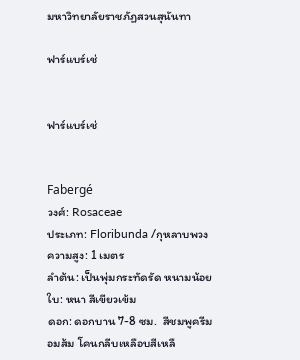มหาวิทยาลัยราชภัฏสวนสุนันทา

ฟาร์แบร์เช่


ฟาร์แบร์เช่


Fabergé
วงศ์: Rosaceae
ประเภท: Floribunda /กุหลาบพวง
ความสูง: 1 เมตร
ลำต้น: เป็นพุ่มกระทัดรัด หนามน้อย
ใบ: หนา สีเขียวเข้ม
ดอก: ดอกบาน 7-8 ซม.  สีชมพูครีมอมส้ม โคนกลีบเหลือบสีเหลื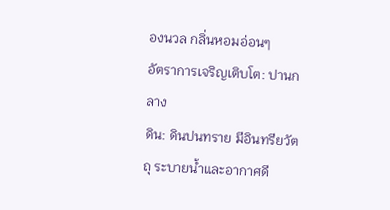องนวล กลิ่นหอมอ่อนๆ
อัตราการเจริญเติบโต: ปานกลาง
ดิน: ดินปนทราย มีอินทรียวัตถุ ระบายน้ำและอากาศดี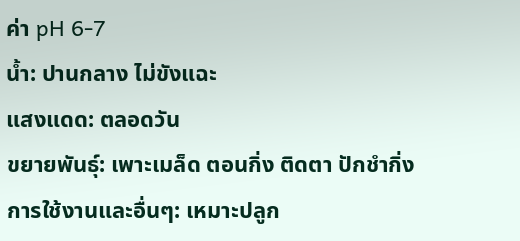ค่า pH 6-7
น้ำ: ปานกลาง ไม่ขังแฉะ
แสงแดด: ตลอดวัน
ขยายพันธุ์: เพาะเมล็ด ตอนกิ่ง ติดตา ปักชำกิ่ง
การใช้งานและอื่นๆ: เหมาะปลูก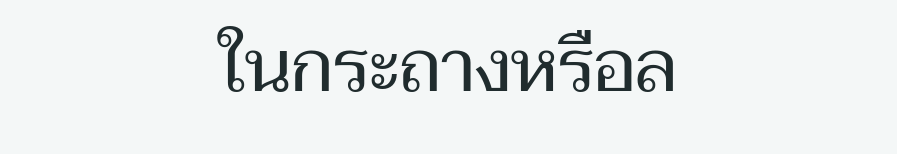ในกระถางหรือล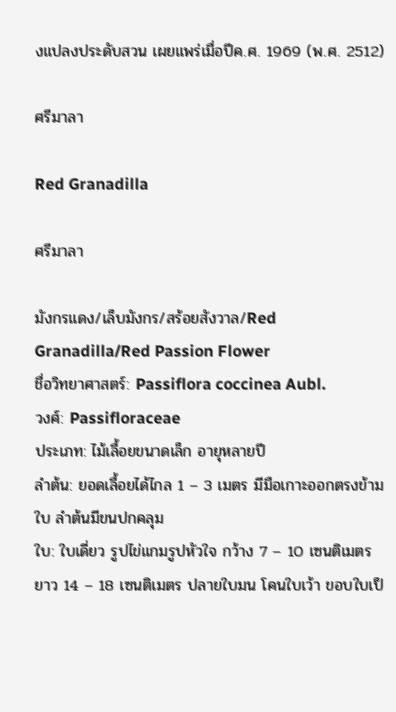งแปลงประดับสวน เผยแพร่เมื่อปีค.ศ. 1969 (พ.ศ. 2512)

ศรีมาลา

Red Granadilla

ศรีมาลา

มังกรแดง/เล็บมังกร/สร้อยสังวาล/Red Granadilla/Red Passion Flower
ชื่อวิทยาศาสตร์: Passiflora coccinea Aubl.
วงศ์: Passifloraceae
ประเภท: ไม้เลื้อยขนาดเล็ก อายุหลายปี
ลำต้น: ยอดเลื้อยได้ไกล 1 – 3 เมตร มีมือเกาะออกตรงข้ามใบ ลำต้นมีขนปกคลุม
ใบ: ใบเดี่ยว รูปไข่แกมรูปหัวใจ กว้าง 7 – 10 เซนติเมตร ยาว 14 – 18 เซนติเมตร ปลายใบมน โคนใบเว้า ขอบใบเป็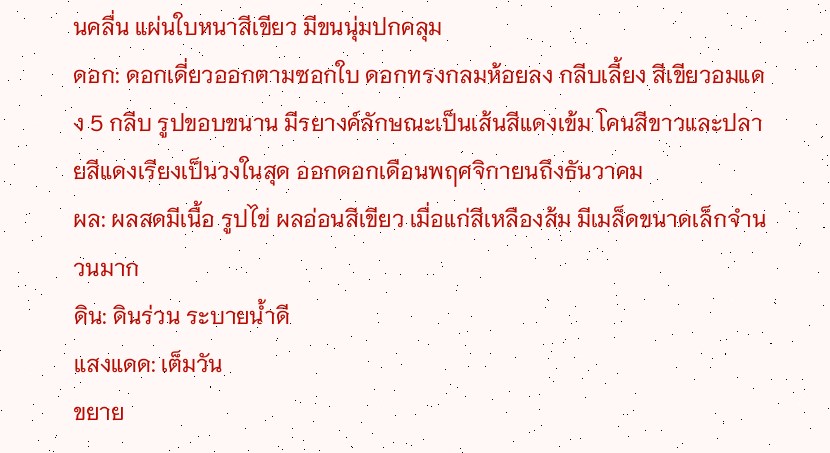นคลื่น แผ่นใบหนาสีเขียว มีขนนุ่มปกคลุม
ดอก: ดอกเดี่ยวออกตามซอกใบ ดอกทรงกลมห้อยลง กลีบเลี้ยง สีเขียวอมแดง 5 กลีบ รูปขอบขนาน มีรยางค์ลักษณะเป็นเส้นสีแดงเข้ม โคนสีขาวและปลายสีแดงเรียงเป็นวงในสุด ออกดอกเดือนพฤศจิกายนถึงธันวาคม
ผล: ผลสดมีเนื้อ รูปไข่ ผลอ่อนสีเขียว เมื่อแก่สีเหลืองส้ม มีเมล็ดขนาดเล็กจำนวนมาก
ดิน: ดินร่วน ระบายน้ำดี
แสงแดด: เต็มวัน
ขยาย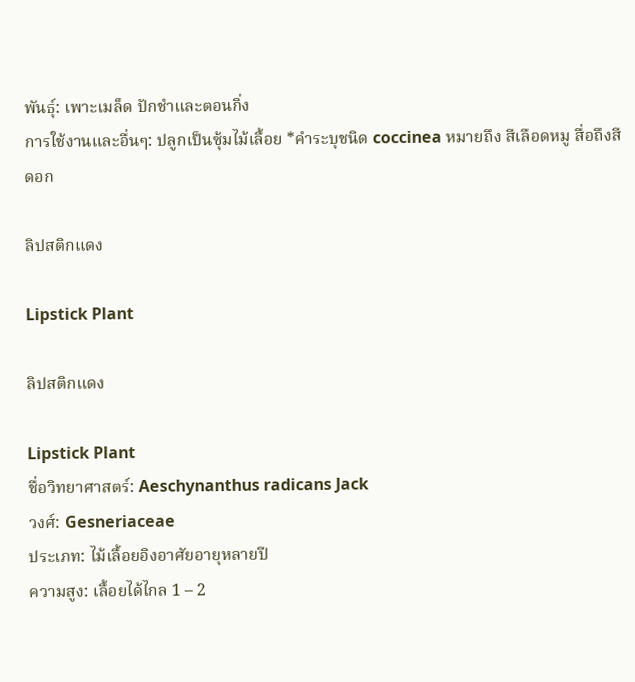พันธุ์: เพาะเมล็ด ปักชำและตอนกิ่ง
การใช้งานและอื่นๆ: ปลูกเป็นซุ้มไม้เลื้อย *คำระบุชนิด coccinea หมายถึง สีเลือดหมู สื่อถึงสีดอก

ลิปสติกแดง

Lipstick Plant

ลิปสติกแดง

Lipstick Plant
ชื่อวิทยาศาสตร์: Aeschynanthus radicans Jack
วงศ์: Gesneriaceae
ประเภท: ไม้เลื้อยอิงอาศัยอายุหลายปี
ความสูง: เลื้อยได้ไกล 1 – 2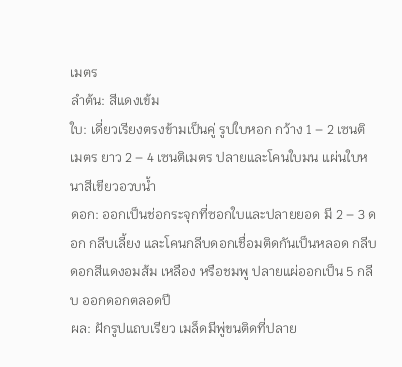เมตร
ลำต้น: สีแดงเข้ม
ใบ: เดี่ยวเรียงตรงข้ามเป็นคู่ รูปใบหอก กว้าง 1 – 2 เซนติเมตร ยาว 2 – 4 เซนติเมตร ปลายและโคนใบมน แผ่นใบหนาสีเขียวอวบน้ำ
ดอก: ออกเป็นช่อกระจุกที่ซอกใบและปลายยอด มี 2 – 3 ดอก กลีบเลี้ยง และโคนกลีบดอกเชื่อมติดกันเป็นหลอด กลีบดอกสีแดงอมส้ม เหลือง หรือชมพู ปลายแผ่ออกเป็น 5 กลีบ ออกดอกตลอดปี
ผล: ฝักรูปแถบเรียว เมล็ดมีพู่ขนติดที่ปลาย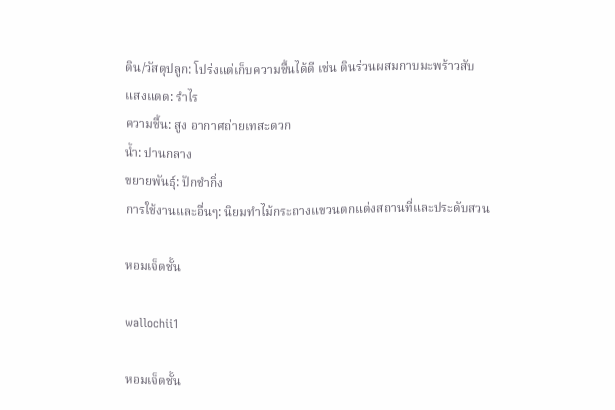ดิน/วัสดุปลูก: โปร่งแต่เก็บความชื้นได้ดี เช่น ดินร่วนผสมกาบมะพร้าวสับ
แสงแดด: รำไร
ความชื้น: สูง อากาศถ่ายเทสะดวก
น้ำ: ปานกลาง
ขยายพันธุ์: ปักชำกิ่ง
การใช้งานและอื่นๆ: นิยมทำไม้กระถางแขวนตกแต่งสถานที่และประดับสวน

หอมเจ็ดชั้น

wallochii1

หอมเจ็ดชั้น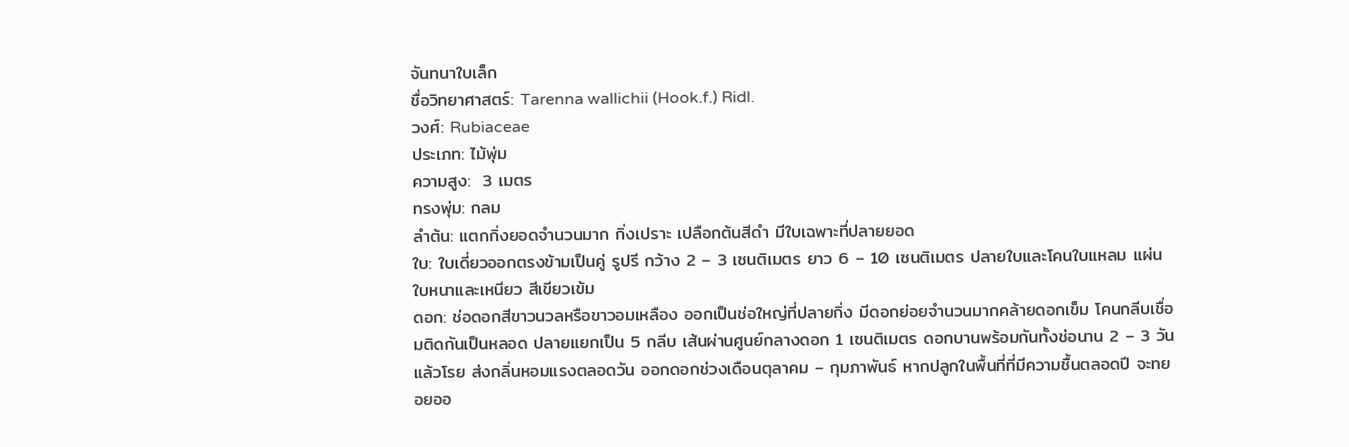จันทนาใบเล็ก
ชื่อวิทยาศาสตร์: Tarenna wallichii (Hook.f.) Ridl.
วงศ์: Rubiaceae
ประเภท: ไม้พุ่ม
ความสูง:  3 เมตร
ทรงพุ่ม: กลม
ลำต้น: แตกกิ่งยอดจำนวนมาก กิ่งเปราะ เปลือกต้นสีดำ มีใบเฉพาะที่ปลายยอด
ใบ: ใบเดี่ยวออกตรงข้ามเป็นคู่ รูปรี กว้าง 2 – 3 เซนติเมตร ยาว 6 – 10 เซนติเมตร ปลายใบและโคนใบแหลม แผ่นใบหนาและเหนียว สีเขียวเข้ม
ดอก: ช่อดอกสีขาวนวลหรือขาวอมเหลือง ออกเป็นช่อใหญ่ที่ปลายกิ่ง มีดอกย่อยจำนวนมากคล้ายดอกเข็ม โคนกลีบเชื่อมติดกันเป็นหลอด ปลายแยกเป็น 5 กลีบ เส้นผ่านศูนย์กลางดอก 1 เซนติเมตร ดอกบานพร้อมกันทั้งช่อนาน 2 – 3 วันแล้วโรย ส่งกลิ่นหอมแรงตลอดวัน ออกดอกช่วงเดือนตุลาคม – กุมภาพันธ์ หากปลูกในพื้นที่ที่มีความชื้นตลอดปี จะทยอยออ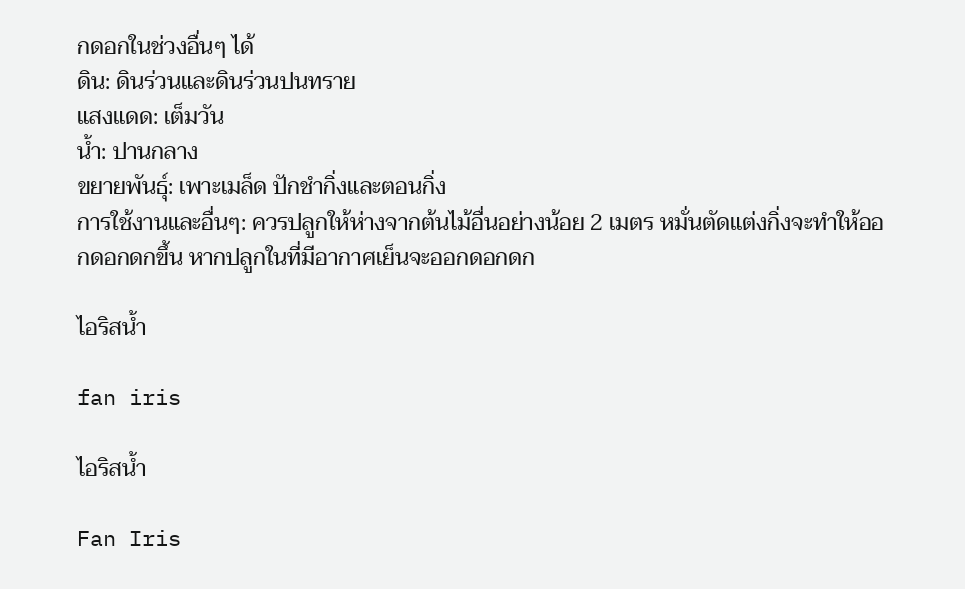กดอกในช่วงอื่นๆ ได้
ดิน: ดินร่วนและดินร่วนปนทราย
แสงแดด: เต็มวัน
น้ำ: ปานกลาง
ขยายพันธุ์: เพาะเมล็ด ปักชำกิ่งและตอนกิ่ง
การใช้งานและอื่นๆ: ควรปลูกให้ห่างจากต้นไม้อื่นอย่างน้อย 2 เมตร หมั่นตัดแต่งกิ่งจะทำให้ออกดอกดกขึ้น หากปลูกในที่มีอากาศเย็นจะออกดอกดก

ไอริสน้ำ

fan iris

ไอริสน้ำ

Fan Iris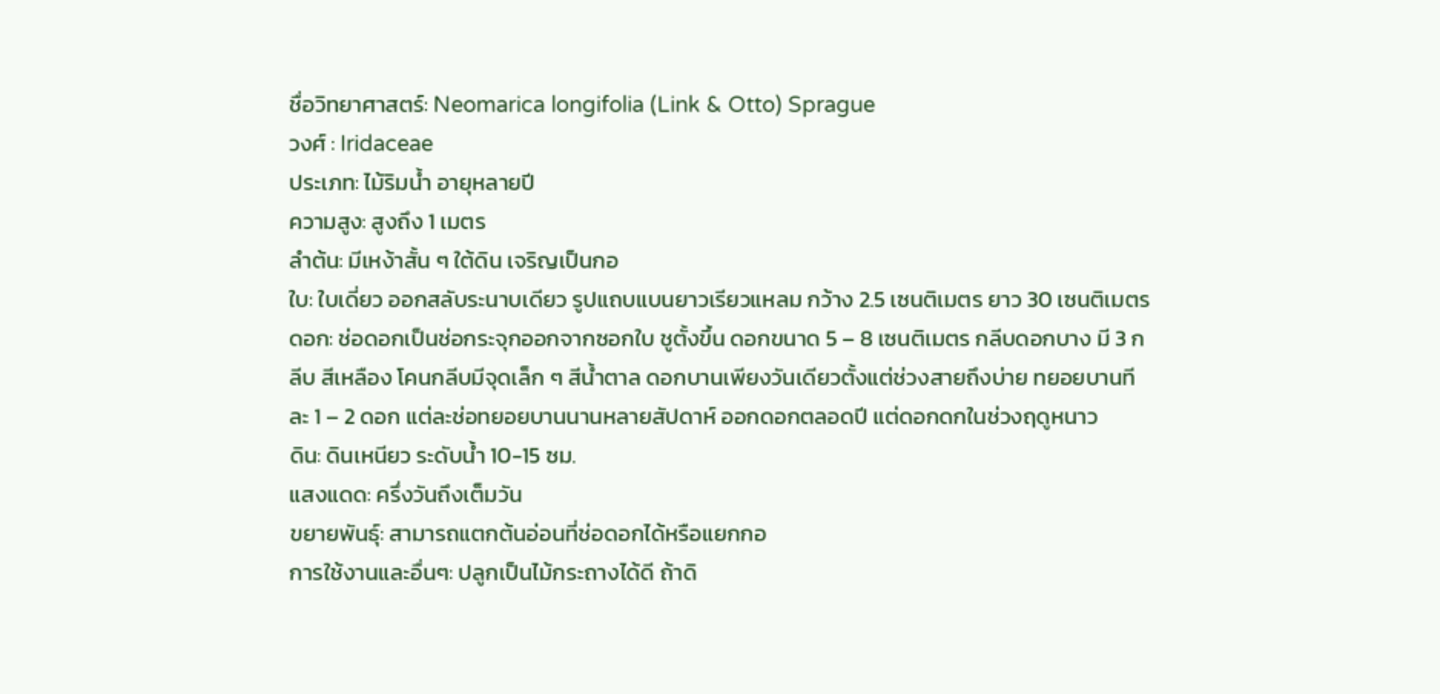ชื่อวิทยาศาสตร์: Neomarica longifolia (Link & Otto) Sprague
วงศ์ : Iridaceae
ประเภท: ไม้ริมน้ำ อายุหลายปี
ความสูง: สูงถึง 1 เมตร
ลำต้น: มีเหง้าสั้น ๆ ใต้ดิน เจริญเป็นกอ
ใบ: ใบเดี่ยว ออกสลับระนาบเดียว รูปแถบแบนยาวเรียวแหลม กว้าง 2.5 เซนติเมตร ยาว 30 เซนติเมตร
ดอก: ช่อดอกเป็นช่อกระจุกออกจากซอกใบ ชูตั้งขึ้น ดอกขนาด 5 – 8 เซนติเมตร กลีบดอกบาง มี 3 กลีบ สีเหลือง โคนกลีบมีจุดเล็ก ๆ สีน้ำตาล ดอกบานเพียงวันเดียวตั้งแต่ช่วงสายถึงบ่าย ทยอยบานทีละ 1 – 2 ดอก แต่ละช่อทยอยบานนานหลายสัปดาห์ ออกดอกตลอดปี แต่ดอกดกในช่วงฤดูหนาว
ดิน: ดินเหนียว ระดับน้ำ 10-15 ซม.
แสงแดด: ครึ่งวันถึงเต็มวัน
ขยายพันธุ์: สามารถแตกต้นอ่อนที่ช่อดอกได้หรือแยกกอ
การใช้งานและอื่นๆ: ปลูกเป็นไม้กระถางได้ดี ถ้าดิ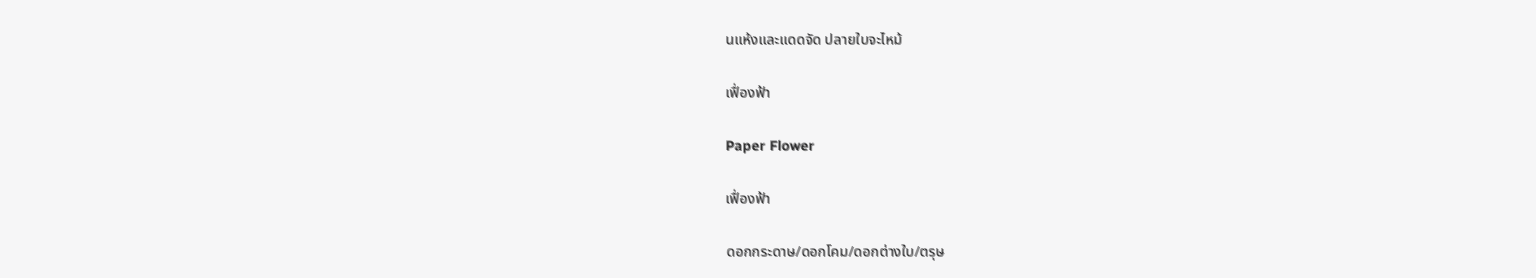นแห้งและแดดจัด ปลายใบจะไหม้

เฟื่องฟ้า

Paper Flower

เฟื่องฟ้า

ดอกกระดาษ/ดอกโคม/ดอกต่างใบ/ตรุษ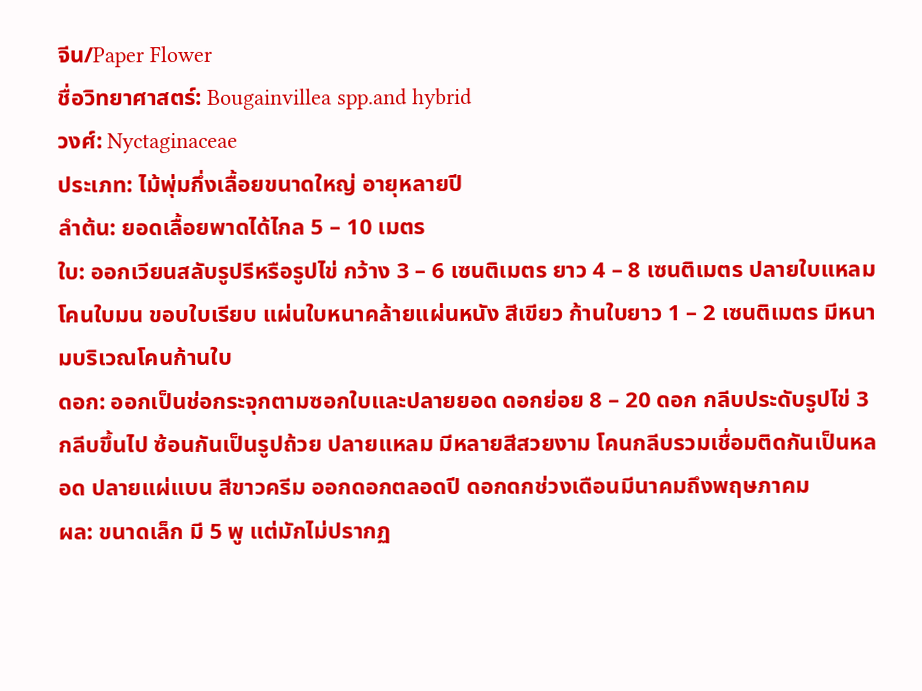จีน/Paper Flower
ชื่อวิทยาศาสตร์: Bougainvillea spp.and hybrid
วงศ์: Nyctaginaceae
ประเภท: ไม้พุ่มกึ่งเลื้อยขนาดใหญ่ อายุหลายปี
ลำต้น: ยอดเลื้อยพาดได้ไกล 5 – 10 เมตร
ใบ: ออกเวียนสลับรูปรีหรือรูปไข่ กว้าง 3 – 6 เซนติเมตร ยาว 4 – 8 เซนติเมตร ปลายใบแหลม โคนใบมน ขอบใบเรียบ แผ่นใบหนาคล้ายแผ่นหนัง สีเขียว ก้านใบยาว 1 – 2 เซนติเมตร มีหนามบริเวณโคนก้านใบ
ดอก: ออกเป็นช่อกระจุกตามซอกใบและปลายยอด ดอกย่อย 8 – 20 ดอก กลีบประดับรูปไข่ 3 กลีบขึ้นไป ซ้อนกันเป็นรูปถ้วย ปลายแหลม มีหลายสีสวยงาม โคนกลีบรวมเชื่อมติดกันเป็นหลอด ปลายแผ่แบน สีขาวครีม ออกดอกตลอดปี ดอกดกช่วงเดือนมีนาคมถึงพฤษภาคม
ผล: ขนาดเล็ก มี 5 พู แต่มักไม่ปรากฏ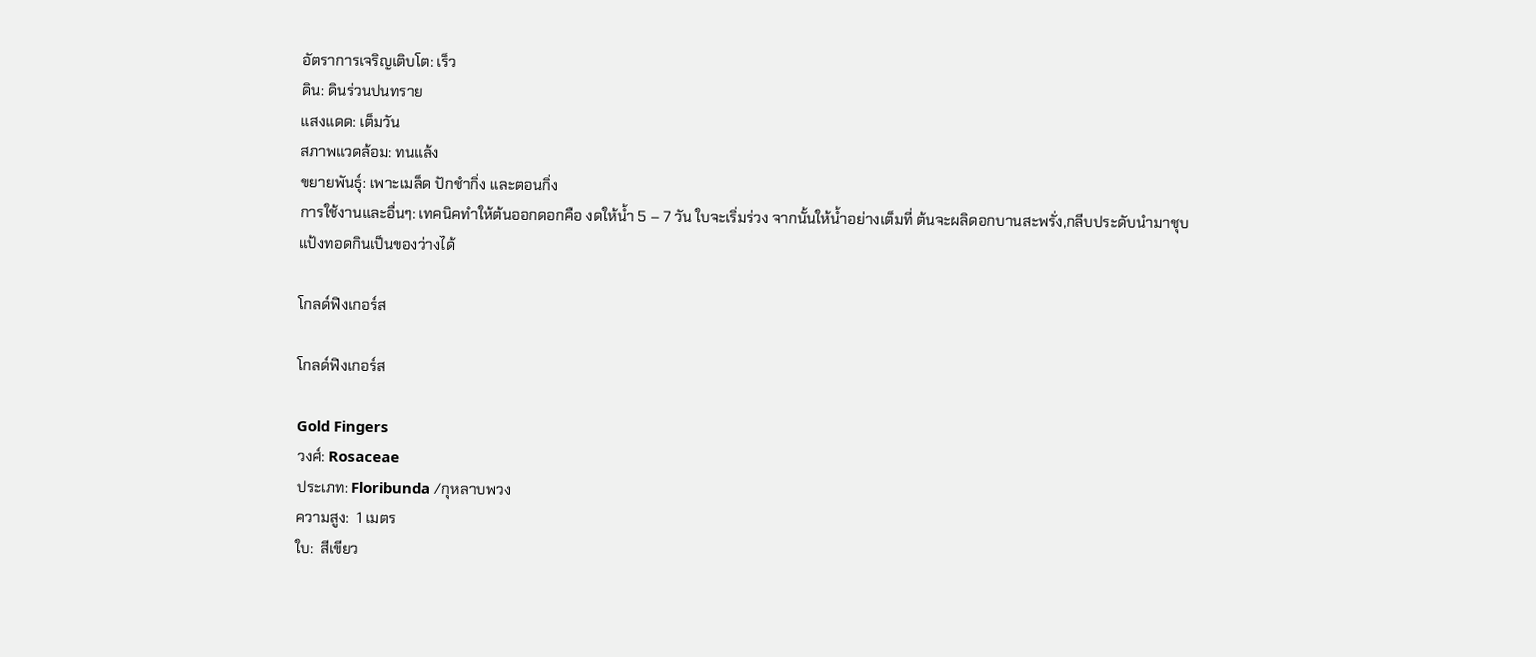อัตราการเจริญเติบโต: เร็ว
ดิน: ดินร่วนปนทราย
แสงแดด: เต็มวัน
สภาพแวดล้อม: ทนแล้ง
ขยายพันธุ์: เพาะเมล็ด ปักชำกิ่ง และตอนกิ่ง
การใช้งานและอื่นๆ: เทคนิคทำให้ต้นออกดอกคือ งดให้น้ำ 5 – 7 วัน ใบจะเริ่มร่วง จากนั้นให้น้ำอย่างเต็มที่ ต้นจะผลิดอกบานสะพรั่ง,กลีบประดับนำมาชุบแป้งทอดกินเป็นของว่างได้

โกลด์ฟิงเกอร์ส

โกลด์ฟิงเกอร์ส

Gold Fingers
วงศ์: Rosaceae
ประเภท: Floribunda /กุหลาบพวง
ความสูง:  1 เมตร
ใบ:  สีเขียว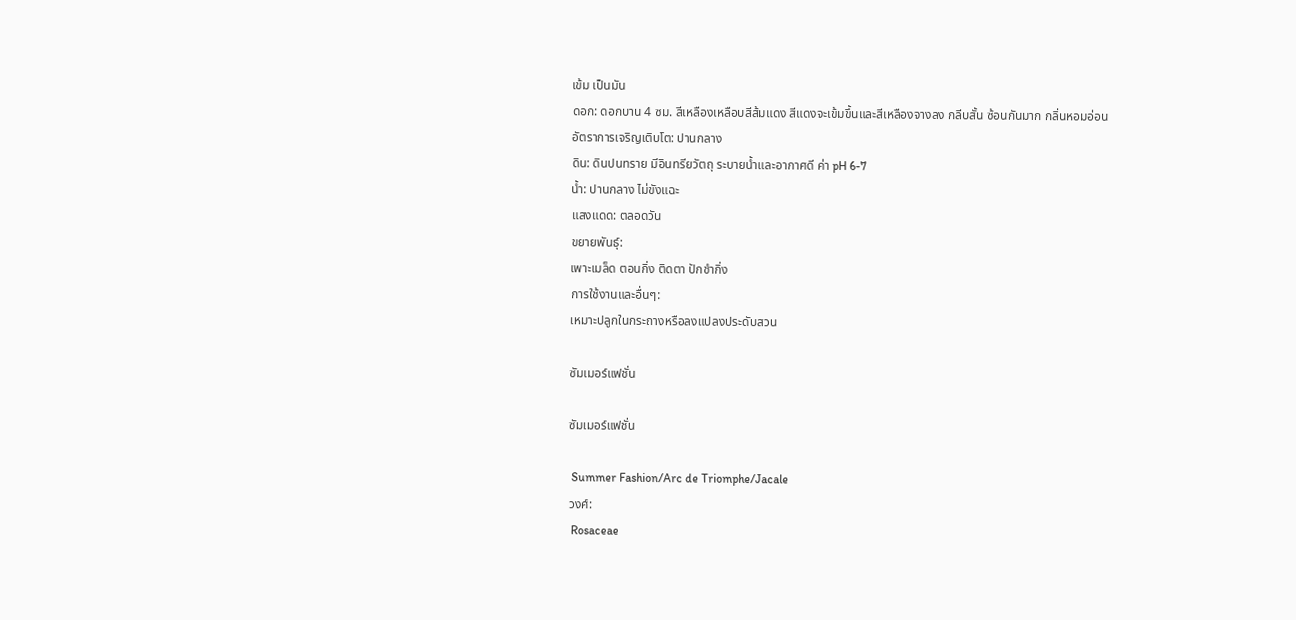เข้ม เป็นมัน
ดอก: ดอกบาน 4 ซม. สีเหลืองเหลือบสีส้มแดง สีแดงจะเข้มขึ้นและสีเหลืองจางลง กลีบสั้น ซ้อนกันมาก กลิ่นหอมอ่อน
อัตราการเจริญเติบโต: ปานกลาง
ดิน: ดินปนทราย มีอินทรียวัตถุ ระบายน้ำและอากาศดี ค่า pH 6-7
น้ำ: ปานกลาง ไม่ขังแฉะ
แสงแดด: ตลอดวัน
ขยายพันธุ์:
เพาะเมล็ด ตอนกิ่ง ติดตา ปักชำกิ่ง
การใช้งานและอื่นๆ:
เหมาะปลูกในกระถางหรือลงแปลงประดับสวน

ซัมเมอร์แฟชั่น

ซัมเมอร์แฟชั่น

 Summer Fashion/Arc de Triomphe/Jacale
วงศ์:
 Rosaceae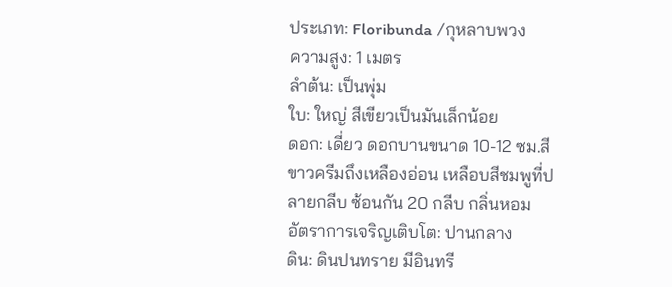ประเภท: Floribunda /กุหลาบพวง
ความสูง: 1 เมตร
ลำต้น: เป็นพุ่ม
ใบ: ใหญ่ สีเขียวเป็นมันเล็กน้อย
ดอก: เดี่ยว ดอกบานขนาด 10-12 ซม.สีขาวครีมถึงเหลืองอ่อน เหลือบสีชมพูที่ปลายกลีบ ซ้อนกัน 20 กลีบ กลิ่นหอม
อัตราการเจริญเติบโต: ปานกลาง
ดิน: ดินปนทราย มีอินทรี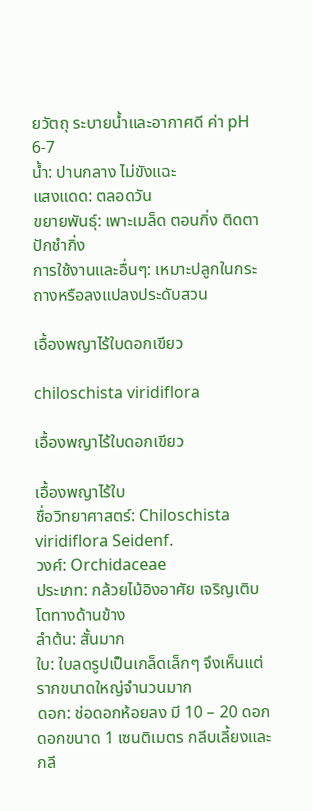ยวัตถุ ระบายน้ำและอากาศดี ค่า pH 6-7
น้ำ: ปานกลาง ไม่ขังแฉะ
แสงแดด: ตลอดวัน
ขยายพันธุ์: เพาะเมล็ด ตอนกิ่ง ติดตา ปักชำกิ่ง
การใช้งานและอื่นๆ: เหมาะปลูกในกระถางหรือลงแปลงประดับสวน

เอื้องพญาไร้ใบดอกเขียว

chiloschista viridiflora

เอื้องพญาไร้ใบดอกเขียว

เอื้องพญาไร้ใบ
ชื่อวิทยาศาสตร์: Chiloschista viridiflora Seidenf.
วงศ์: Orchidaceae
ประเภท: กล้วยไม้อิงอาศัย เจริญเติบโตทางด้านข้าง
ลำต้น: สั้นมาก
ใบ: ใบลดรูปเป็นเกล็ดเล็กๆ จึงเห็นแต่รากขนาดใหญ่จำนวนมาก
ดอก: ช่อดอกห้อยลง มี 10 – 20 ดอก ดอกขนาด 1 เซนติเมตร กลีบเลี้ยงและกลี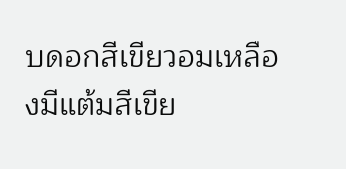บดอกสีเขียวอมเหลืองมีแต้มสีเขีย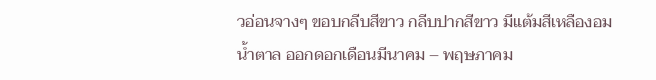วอ่อนจางๆ ขอบกลีบสีขาว กลีบปากสีขาว มีแต้มสีเหลืองอมน้ำตาล ออกดอกเดือนมีนาคม – พฤษภาคม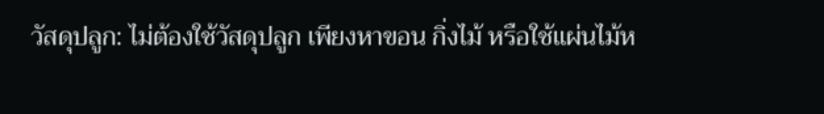วัสดุปลูก: ไม่ต้องใช้วัสดุปลูก เพียงหาขอน กิ่งไม้ หรือใช้แผ่นไม้ห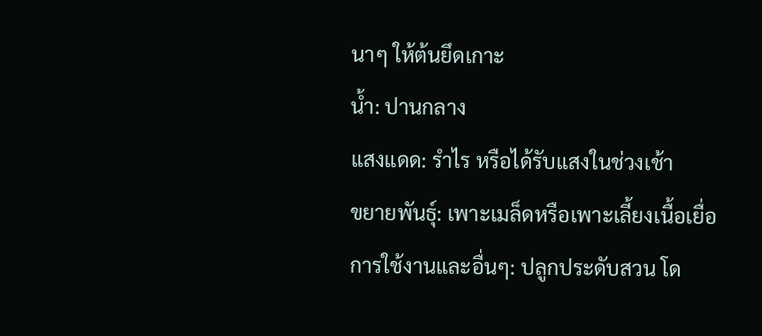นาๆ ให้ต้นยึดเกาะ
น้ำ: ปานกลาง
แสงแดด: รำไร หรือได้รับแสงในช่วงเช้า
ขยายพันธุ์: เพาะเมล็ดหรือเพาะเลี้ยงเนื้อเยื่อ
การใช้งานและอื่นๆ: ปลูกประดับสวน โด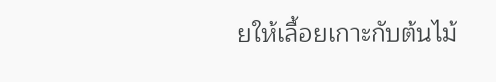ยให้เลื้อยเกาะกับต้นไม้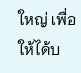ใหญ่ เพื่อให้ได้บ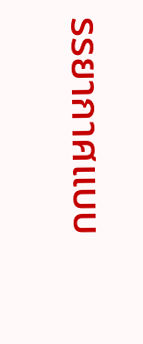รรยากาศแบบ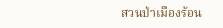สวนป่าเมืองร้อน